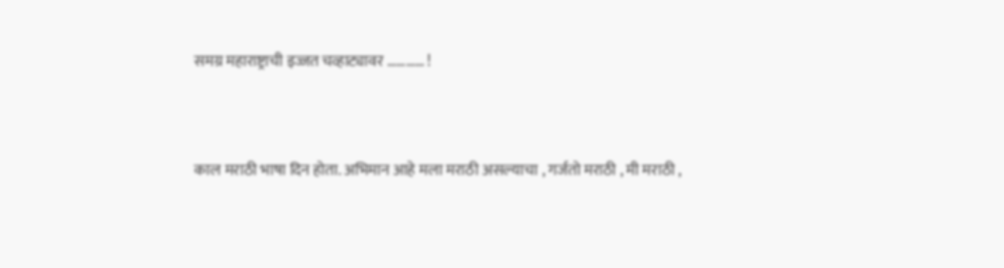समग्र महाराष्ट्राची इज्जत चव्हाट्यावर ………… !



काल मराठी भाषा दिन होता. अभिमान आहे मला मराठी असल्याचा , गर्जतो मराठी , मी मराठी ,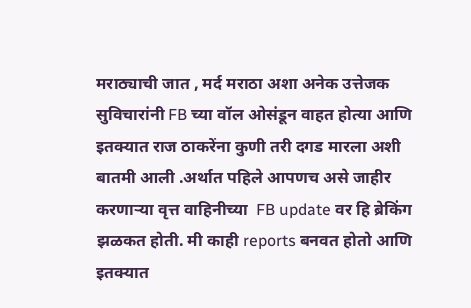मराठ्याची जात , मर्द मराठा अशा अनेक उत्तेजक सुविचारांनी FB च्या वॉल ओसंडून वाहत होत्या आणि इतक्यात राज ठाकरेंना कुणी तरी दगड मारला अशी बातमी आली .अर्थात पहिले आपणच असे जाहीर करणाऱ्या वृत्त वाहिनीच्या  FB update वर हि ब्रेकिंग झळकत होती. मी काही reports बनवत होतो आणि इतक्यात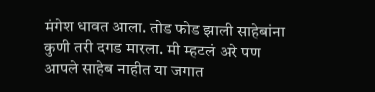मंगेश धावत आला. तोड फोड झाली साहेबांना कुणी तरी दगड मारला. मी म्हटलं अरे पण आपले साहेब नाहीत या जगात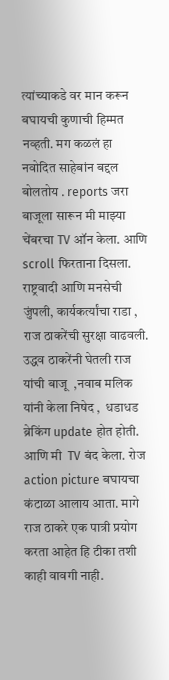त्यांच्याकडे वर मान करून बघायची कुणाची हिम्मत नव्हती. मग कळलं हा नवोदित साहेबांन बद्दल बोलतोय . reports जरा बाजूला सारून मी माझ्या चेंबरचा TV ऑन केला. आणि scroll फिरताना दिसला. राष्ट्रवादी आणि मनसेची जुंपली, कार्यकर्त्यांचा राडा , राज ठाकरेंची सुरक्षा वाढवली. उद्धव ठाकरेंनी घेतली राज यांची बाजू  ,नवाब मलिक यांनी केला निषेद ,  धडाधड ब्रेकिंग update होत होती. आणि मी  TV बंद केला. रोज action picture बघायचा कंटाळा आलाय आता. मागे राज ठाकरे एक पात्री प्रयोग करता आहेत हि टीका तशी काही वावगी नाही.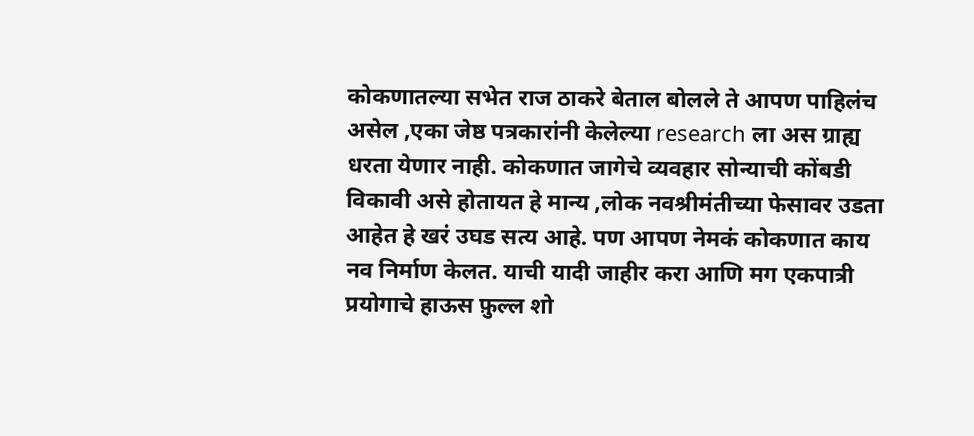कोकणातल्या सभेत राज ठाकरे बेताल बोलले ते आपण पाहिलंच असेल ,एका जेष्ठ पत्रकारांनी केलेल्या research ला अस ग्राह्य धरता येणार नाही. कोकणात जागेचे व्यवहार सोन्याची कोंबडी विकावी असे होतायत हे मान्य ,लोक नवश्रीमंतीच्या फेसावर उडता आहेत हे खरं उघड सत्य आहे. पण आपण नेमकं कोकणात काय नव निर्माण केलत. याची यादी जाहीर करा आणि मग एकपात्री प्रयोगाचे हाऊस फ़ुल्ल शो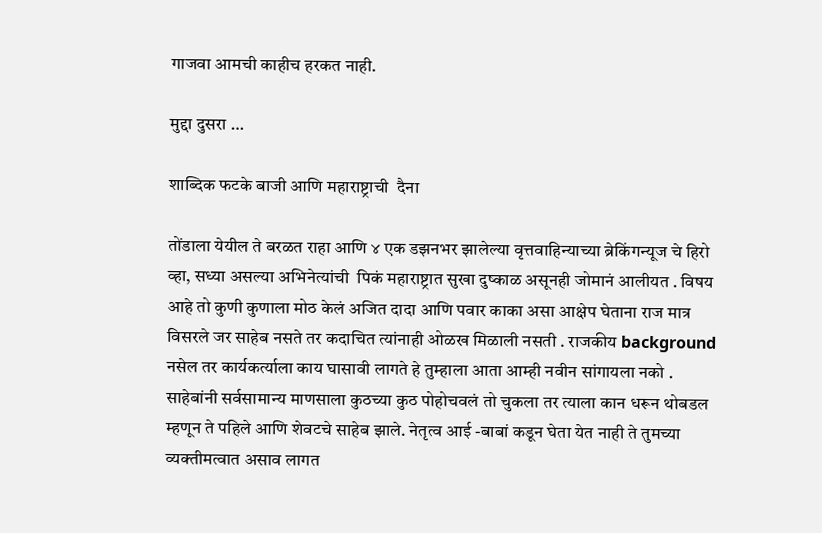गाजवा आमची काहीच हरकत नाही.

मुद्दा दुसरा …

शाब्दिक फटके बाजी आणि महाराष्ट्राची  दैना

तोंडाला येयील ते बरळत राहा आणि ४ एक डझनभर झालेल्या वृत्तवाहिन्याच्या ब्रेकिंगन्यूज चे हिरो व्हा, सध्या असल्या अभिनेत्यांची  पिकं महाराष्ट्रात सुखा दुष्काळ असूनही जोमानं आलीयत . विषय आहे तो कुणी कुणाला मोठ केलं अजित दादा आणि पवार काका असा आक्षेप घेताना राज मात्र विसरले जर साहेब नसते तर कदाचित त्यांनाही ओळख मिळाली नसती . राजकीय background नसेल तर कार्यकर्त्याला काय घासावी लागते हे तुम्हाला आता आम्ही नवीन सांगायला नको . साहेबांनी सर्वसामान्य माणसाला कुठच्या कुठ पोहोचवलं तो चुकला तर त्याला कान धरून थोबडल म्हणून ते पहिले आणि शेवटचे साहेब झाले. नेतृत्व आई -बाबां कडून घेता येत नाही ते तुमच्या व्यक्तीमत्वात असाव लागत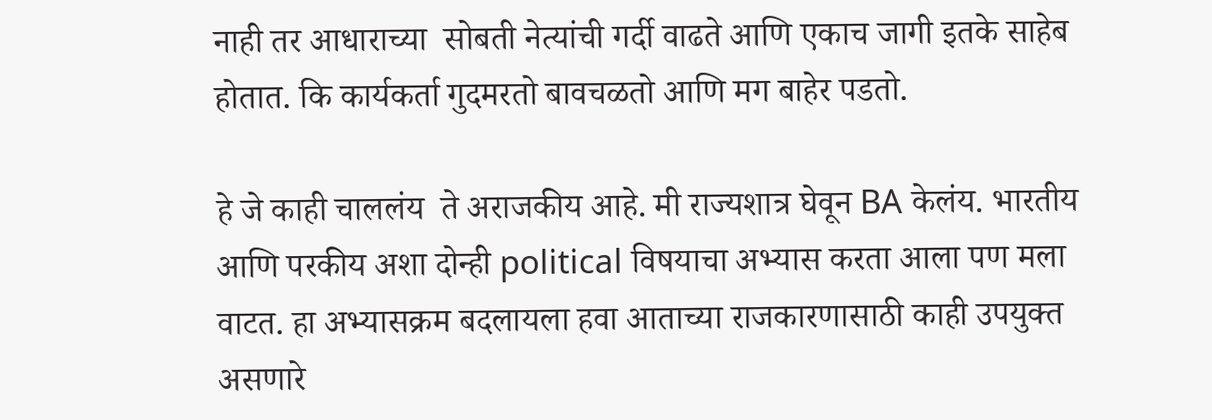नाही तर आधाराच्या  सोबती नेत्यांची गर्दी वाढते आणि एकाच जागी इतके साहेब होतात. कि कार्यकर्ता गुदमरतो बावचळतो आणि मग बाहेर पडतो.

हे जे काही चाललंय  ते अराजकीय आहे. मी राज्यशात्र घेवून BA केलंय. भारतीय आणि परकीय अशा दोन्ही political विषयाचा अभ्यास करता आला पण मला वाटत. हा अभ्यासक्रम बदलायला हवा आताच्या राजकारणासाठी काही उपयुक्त असणारे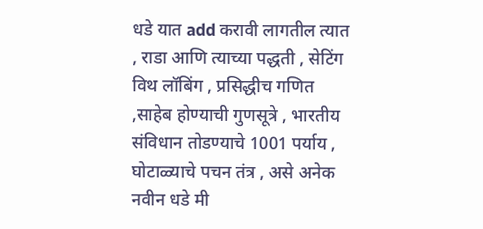धडे यात add करावी लागतील त्यात , राडा आणि त्याच्या पद्धती , सेटिंग विथ लॉबिंग , प्रसिद्धीच गणित ,साहेब होण्याची गुणसूत्रे , भारतीय संविधान तोडण्याचे 1001 पर्याय , घोटाळ्याचे पचन तंत्र , असे अनेक नवीन धडे मी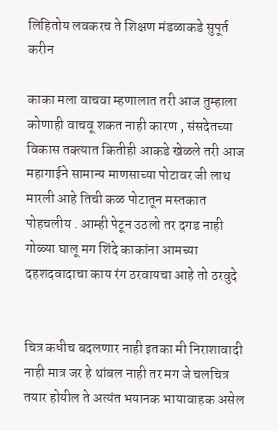लिहितोय लवकरच ते शिक्षण मंडळाकडे सुपूर्त करीन

काका मला वाचवा म्हणालात तरी आज तुम्हाला कोणाही वाचवू शकत नाही कारण , संसदेतच्या विकास तक्त्यात कितीही आकडे खेळले तरी आज महागाईने सामान्य माणसाच्या पोटावर जी लाथ मारली आहे तिची कळ पोटातून मस्तकात पोहचलीय . आम्ही पेटून उठलो तर दगड नाही गोळ्या घालू मग शिंदे काकांना आमच्या दहशदवादाचा काय रंग ठरवायचा आहे तो ठरवुदे


चित्र कधीच बदलणार नाही इतका मी निराशावादी नाही मात्र जर हे थांबल नाही तर मग जे चलचित्र तयार होयील ते अत्यंत भयानक भायावाहक असेल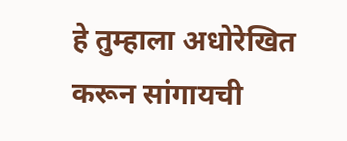हे तुम्हाला अधोरेखित करून सांगायची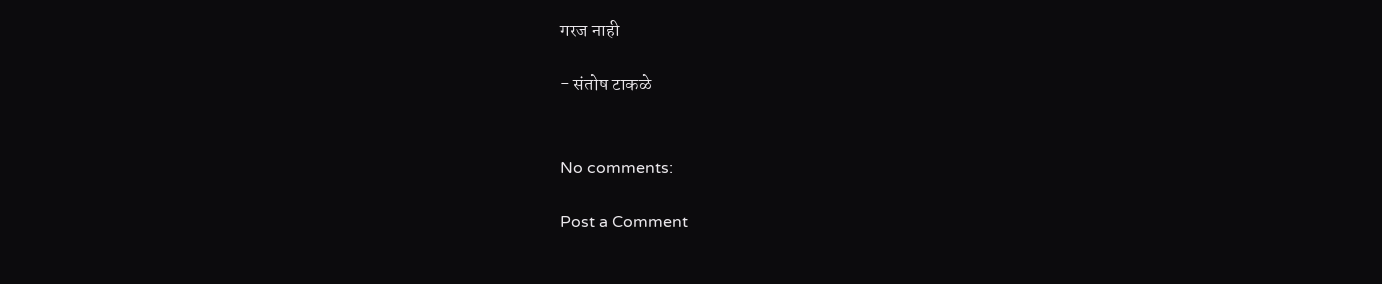गरज नाही

- संतोष टाकळे


No comments:

Post a Comment